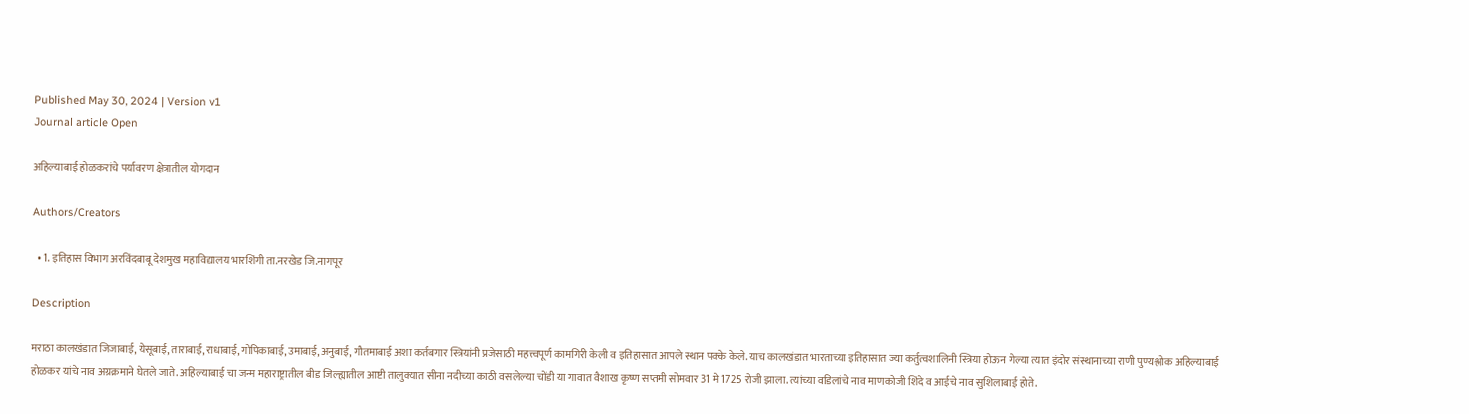Published May 30, 2024 | Version v1
Journal article Open

अहिल्याबाई होळकरांचे पर्यावरण क्षेत्रातील योगदान

Authors/Creators

  • 1. इतिहास विभाग अरविंदबाबू देशमुख महाविद्यालय भारशिंगी ता.नरखेड जि.नागपूर

Description

मराठा कालखंडात जिजाबाई, येसूबाई, ताराबाई, राधाबाई, गोपिकाबाई, उमाबाई, अनुबाई, गौतमाबाई अशा कर्तबगार स्त्रियांनी प्रजेसाठी महत्त्वपूर्ण कामगिरी केली व इतिहासात आपले स्थान पक्के केले. याच कालखंडात भारताच्या इतिहासात ज्या कर्तुत्वशालिनी स्त्रिया होऊन गेल्या त्यात इंदोर संस्थानाच्या राणी पुण्यश्लोक अहिल्याबाई होळकर यांचे नाव अग्रक्रमाने घेतले जाते. अहिल्याबाई चा जन्म महाराष्ट्रातील बीड जिल्ह्यातील आष्टी तालुक्यात सीना नदीच्या काठी वसलेल्या चोंडी या गावात वैशाख कृष्ण सप्तमी सोमवार 31 मे 1725 रोजी झाला. त्यांच्या वडिलांचे नाव माणकोजी शिंदे व आईचे नाव सुशिलाबाई होते.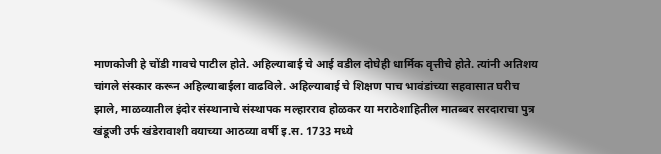माणकोजी हे चोंडी गावचे पाटील होते. अहिल्याबाई चे आई वडील दोघेही धार्मिक वृत्तीचे होते. त्यांनी अतिशय चांगले संस्कार करून अहिल्याबाईला वाढविले. अहिल्याबाई चे शिक्षण पाच भावंडांच्या सहवासात घरीच झाले, माळव्यातील इंदोर संस्थानाचे संस्थापक मल्हारराव होळकर या मराठेशाहितील मातब्बर सरदाराचा पुत्र खंडूजी उर्फ खंडेरावाशी वयाच्या आठव्या वर्षी इ.स. 1733 मध्ये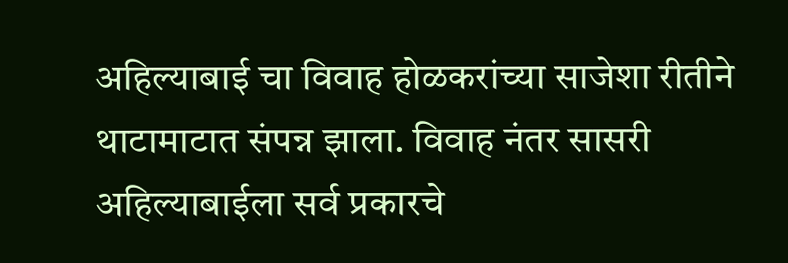अहिल्याबाई चा विवाह होळकरांच्या साजेशा रीतीने थाटामाटात संपन्न झाला. विवाह नंतर सासरी अहिल्याबाईला सर्व प्रकारचे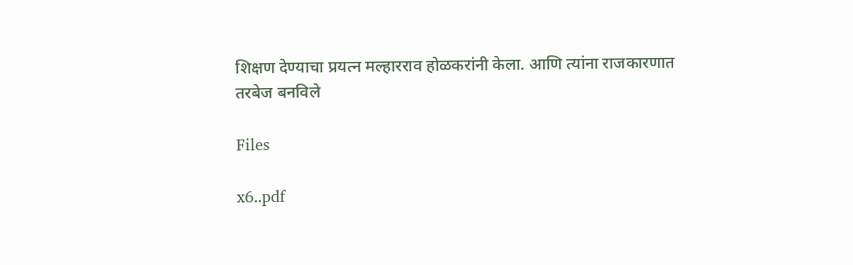शिक्षण देण्याचा प्रयत्न मल्हारराव होळकरांनी केला. आणि त्यांना राजकारणात तरबेज बनविले

Files

x6..pdf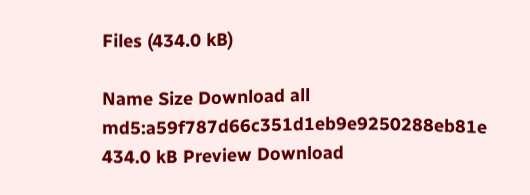Files (434.0 kB)

Name Size Download all
md5:a59f787d66c351d1eb9e9250288eb81e
434.0 kB Preview Download